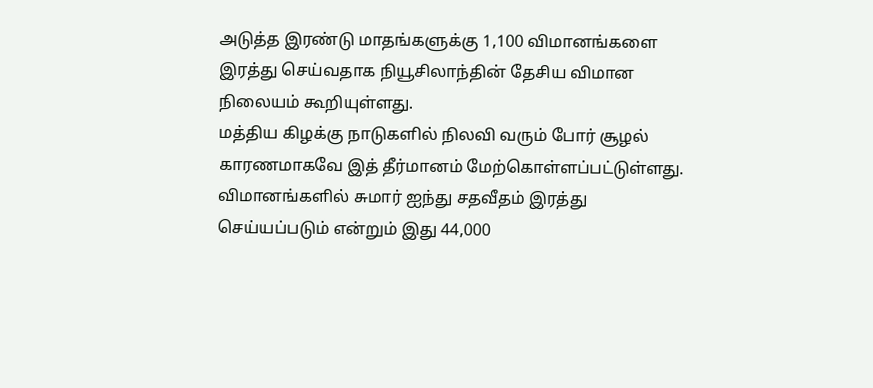அடுத்த இரண்டு மாதங்களுக்கு 1,100 விமானங்களை இரத்து செய்வதாக நியூசிலாந்தின் தேசிய விமான நிலையம் கூறியுள்ளது.
மத்திய கிழக்கு நாடுகளில் நிலவி வரும் போர் சூழல் காரணமாகவே இத் தீர்மானம் மேற்கொள்ளப்பட்டுள்ளது.
விமானங்களில் சுமார் ஐந்து சதவீதம் இரத்து செய்யப்படும் என்றும் இது 44,000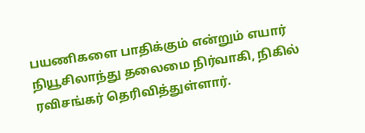பயணிகளை பாதிக்கும் என்றும் எயார் நியூசிலாந்து தலைமை நிர்வாகி, நிகில் ரவிசங்கர் தெரிவித்துள்ளார்.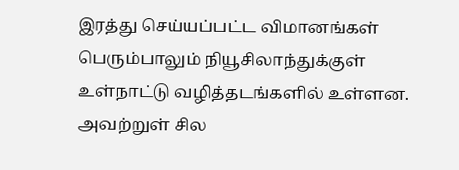இரத்து செய்யப்பட்ட விமானங்கள் பெரும்பாலும் நியூசிலாந்துக்குள் உள்நாட்டு வழித்தடங்களில் உள்ளன.
அவற்றுள் சில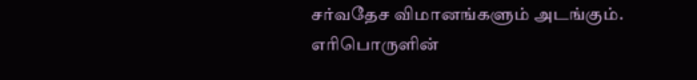சர்வதேச விமானங்களும் அடங்கும்.
எரிபொருளின்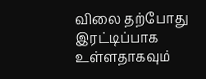விலை தற்போது இரட்டிப்பாக உள்ளதாகவும்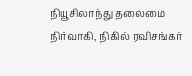நியூசிலாந்து தலைமை நிர்வாகி, நிகில் ரவிசங்கர்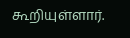கூறியுள்ளார்.